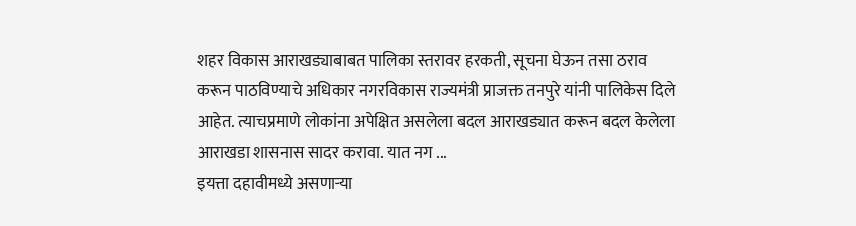शहर विकास आराखड्याबाबत पालिका स्तरावर हरकती, सूचना घेऊन तसा ठराव करून पाठविण्याचे अधिकार नगरविकास राज्यमंत्री प्राजक्त तनपुरे यांनी पालिकेस दिले आहेत. त्याचप्रमाणे लोकांना अपेक्षित असलेला बदल आराखड्यात करून बदल केलेला आराखडा शासनास सादर करावा. यात नग ...
इयत्ता दहावीमध्ये असणाऱ्या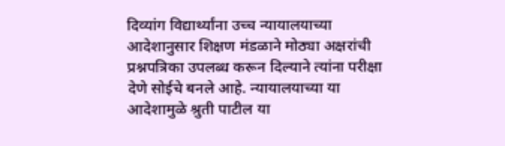दिव्यांग विद्यार्थ्यांना उच्च न्यायालयाच्या आदेशानुसार शिक्षण मंडळाने मोठ्या अक्षरांची प्रश्नपत्रिका उपलब्ध करून दिल्याने त्यांना परीक्षा देणे सोईचे बनले आहे. न्यायालयाच्या या आदेशामुळे श्रुती पाटील या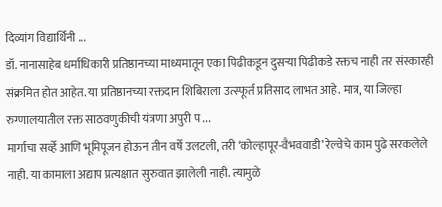दिव्यांग विद्यार्थिनी ...
डॉ. नानासाहेब धर्माधिकारी प्रतिष्ठानच्या माध्यमातून एका पिढीकडून दुसऱ्या पिढीकडे रक्तच नाही तर संस्कारही संक्रमित होत आहेत. या प्रतिष्ठानच्या रक्तदान शिबिराला उत्स्फूर्त प्रतिसाद लाभत आहे. मात्र, या जिल्हा रुग्णालयातील रक्त साठवणुकीची यंत्रणा अपुरी प ...
मार्गाचा सर्व्हे आणि भूमिपूजन होऊन तीन वर्षे उलटली, तरी ‘कोल्हापूर-वैभववाडी’ रेल्वेचे काम पुढे सरकलेले नाही. या कामाला अद्याप प्रत्यक्षात सुरुवात झालेली नाही. त्यामुळे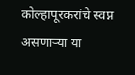कोल्हापूरकरांचे स्वप्न असणाऱ्या या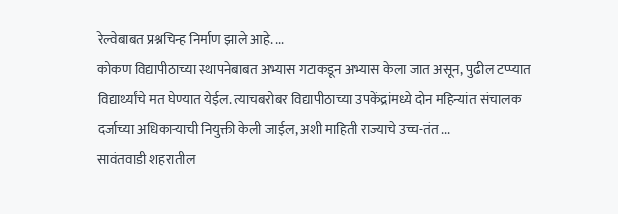रेल्वेबाबत प्रश्नचिन्ह निर्माण झाले आहे. ...
कोकण विद्यापीठाच्या स्थापनेबाबत अभ्यास गटाकडून अभ्यास केला जात असून, पुढील टप्प्यात विद्यार्थ्यांचे मत घेण्यात येईल. त्याचबरोबर विद्यापीठाच्या उपकेंद्रांमध्ये दोन महिन्यांत संचालक दर्जाच्या अधिकाऱ्याची नियुक्ती केली जाईल, अशी माहिती राज्याचे उच्च-तंत ...
सावंतवाडी शहरातील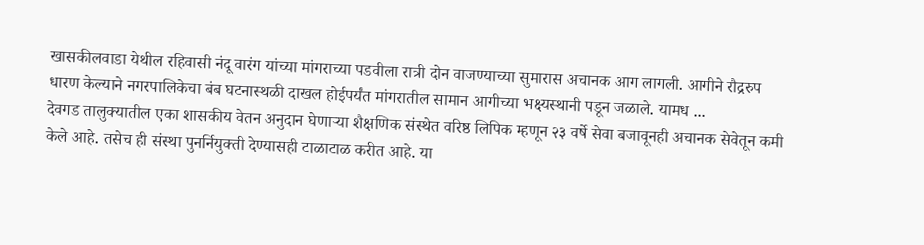खासकीलवाडा येथील रहिवासी नंदू वारंग यांच्या मांगराच्या पडवीला रात्री दोन वाजण्याच्या सुमारास अचानक आग लागली. आगीने रौद्ररुप धारण केल्याने नगरपालिकेचा बंब घटनास्थळी दाखल होईपर्यंत मांगरातील सामान आगीच्या भक्ष्यस्थानी पडून जळाले. यामध ...
देवगड तालुक्यातील एका शासकीय वेतन अनुदान घेणाऱ्या शैक्षणिक संस्थेत वरिष्ठ लिपिक म्हणून २३ वर्षे सेवा बजावूनही अचानक सेवेतून कमी केले आहे. तसेच ही संस्था पुनर्नियुक्ती देण्यासही टाळाटाळ करीत आहे. या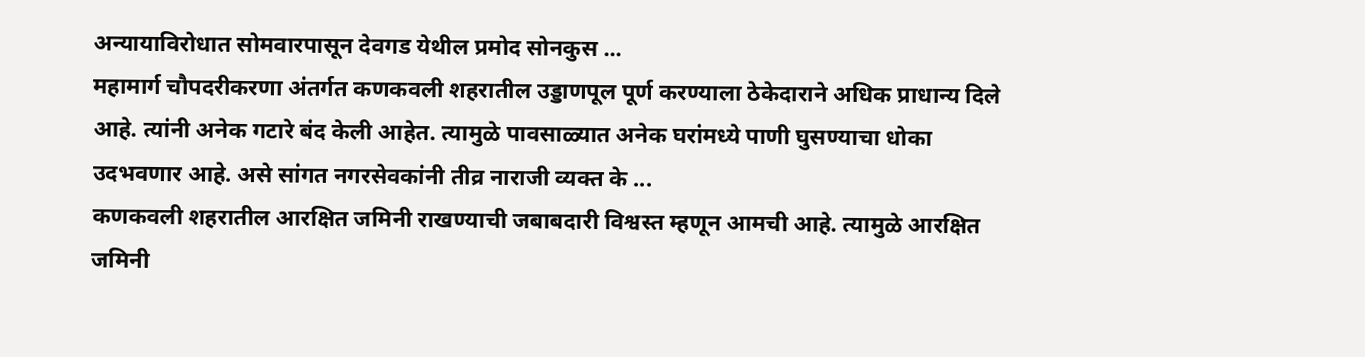अन्यायाविरोधात सोमवारपासून देवगड येथील प्रमोद सोनकुस ...
महामार्ग चौपदरीकरणा अंतर्गत कणकवली शहरातील उड्डाणपूल पूर्ण करण्याला ठेकेदाराने अधिक प्राधान्य दिले आहे. त्यांनी अनेक गटारे बंद केली आहेत. त्यामुळे पावसाळ्यात अनेक घरांमध्ये पाणी घुसण्याचा धोका उदभवणार आहे. असे सांगत नगरसेवकांनी तीव्र नाराजी व्यक्त के ...
कणकवली शहरातील आरक्षित जमिनी राखण्याची जबाबदारी विश्वस्त म्हणून आमची आहे. त्यामुळे आरक्षित जमिनी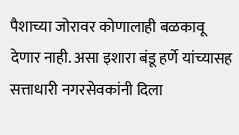पैशाच्या जोरावर कोणालाही बळकावू देणार नाही. असा इशारा बंडू हर्णे यांच्यासह सत्ताधारी नगरसेवकांनी दिला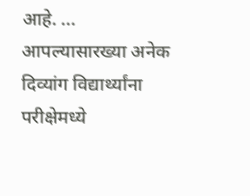आहे. ...
आपल्यासारख्या अनेक दिव्यांग विद्यार्थ्यांना परीक्षेमध्ये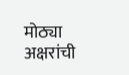मोठ्या अक्षरांची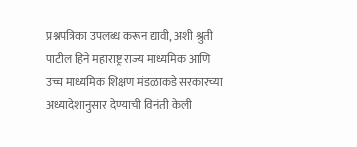प्रश्नपत्रिका उपलब्ध करून द्यावी, अशी श्रुती पाटील हिने महाराष्ट्र राज्य माध्यमिक आणि उच्च माध्यमिक शिक्षण मंडळाकडे सरकारच्या अध्यादेशानुसार देण्याची विनंती केली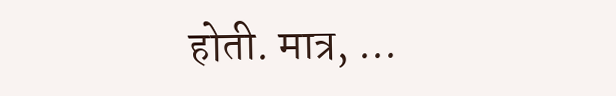होती. मात्र, ...